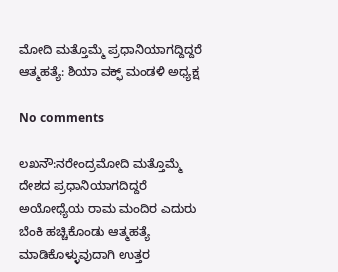ಮೋದಿ ಮತ್ತೊಮ್ಮೆ ಪ್ರಧಾನಿಯಾಗದ್ದಿದ್ದರೆ ಆತ್ಮಹತ್ಯೆ: ಶಿಯಾ ವಕ್ಫ್ ಮಂಡಳಿ ಅಧ್ಯಕ್ಷ

No comments

ಲಖನೌ:ನರೇಂದ್ರಮೋದಿ ಮತ್ತೊಮ್ಮೆ ದೇಶದ ಪ್ರಧಾನಿಯಾಗದಿದ್ದರೆ ಅಯೋಧ್ಯೆಯ ರಾಮ ಮಂದಿರ ಎದುರು ಬೆಂಕಿ ಹಚ್ಚಿಕೊಂಡು ಆತ್ಮಹತ್ಯೆ ಮಾಡಿಕೊಳ್ಳುವುದಾಗಿ ಉತ್ತರ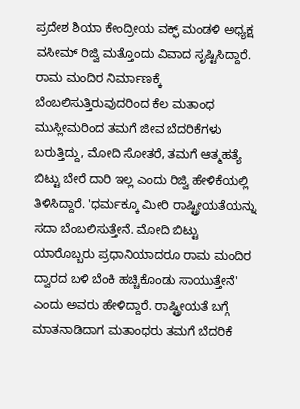ಪ್ರದೇಶ ಶಿಯಾ ಕೇಂದ್ರೀಯ ವಕ್ಫ್ ಮಂಡಳಿ ಅಧ್ಯಕ್ಷ ವಸೀಮ್‍ ರಿಜ್ವಿ ಮತ್ತೊಂದು ವಿವಾದ ಸೃಷ್ಟಿಸಿದ್ದಾರೆ. ರಾಮ ಮಂದಿರ ನಿರ್ಮಾಣಕ್ಕೆ ಬೆಂಬಲಿಸುತ್ತಿರುವುದರಿಂದ ಕೆಲ ಮತಾಂಧ ಮುಸ್ಲೀಮರಿಂದ ತಮಗೆ ಜೀವ ಬೆದರಿಕೆಗಳು ಬರುತ್ತಿದ್ದು, ಮೋದಿ ಸೋತರೆ, ತಮಗೆ ಆತ್ಮಹತ್ಯೆ ಬಿಟ್ಟು ಬೇರೆ ದಾರಿ ಇಲ್ಲ ಎಂದು ರಿಜ್ವಿ ಹೇಳಿಕೆಯಲ್ಲಿ ತಿಳಿಸಿದ್ದಾರೆ. 'ಧರ್ಮಕ್ಕೂ ಮೀರಿ ರಾಷ್ಟ್ರೀಯತೆಯನ್ನು ಸದಾ ಬೆಂಬಲಿಸುತ್ತೇನೆ. ಮೋದಿ ಬಿಟ್ಟು ಯಾರೊಬ್ಬರು ಪ್ರಧಾನಿಯಾದರೂ ರಾಮ ಮಂದಿರ ದ್ವಾರದ ಬಳಿ ಬೆಂಕಿ ಹಚ್ಚಿಕೊಂಡು ಸಾಯುತ್ತೇನೆ' ಎಂದು ಅವರು ಹೇಳಿದ್ದಾರೆ. ರಾಷ್ಟ್ರೀಯತೆ ಬಗ್ಗೆ ಮಾತನಾಡಿದಾಗ ಮತಾಂಧರು ತಮಗೆ ಬೆದರಿಕೆ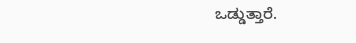ಒಡ್ಡುತ್ತಾರೆ.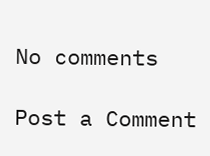No comments

Post a Comment